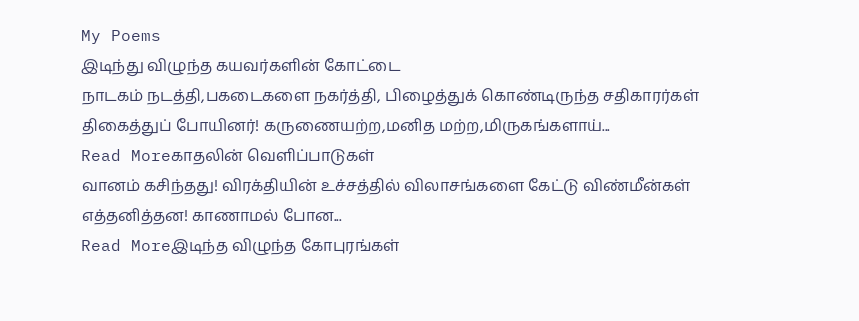My Poems
இடிந்து விழுந்த கயவர்களின் கோட்டை
நாடகம் நடத்தி,பகடைகளை நகர்த்தி, பிழைத்துக் கொண்டிருந்த சதிகாரர்கள் திகைத்துப் போயினர்! கருணையற்ற,மனித மற்ற,மிருகங்களாய்...
Read Moreகாதலின் வெளிப்பாடுகள்
வானம் கசிந்தது! விரக்தியின் உச்சத்தில் விலாசங்களை கேட்டு விண்மீன்கள் எத்தனித்தன! காணாமல் போன...
Read Moreஇடிந்த விழுந்த கோபுரங்கள்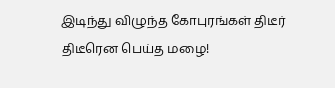இடிந்து விழுந்த கோபுரங்கள் திடீர் திடீரென பெய்த மழை!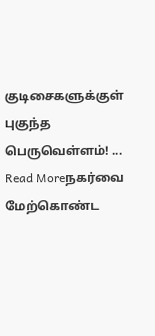குடிசைகளுக்குள் புகுந்த பெருவெள்ளம்! ...
Read Moreநகர்வை மேற்கொண்ட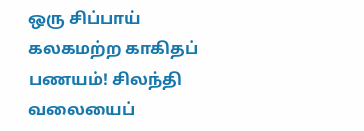ஒரு சிப்பாய்
கலகமற்ற காகிதப் பணயம்! சிலந்தி வலையைப்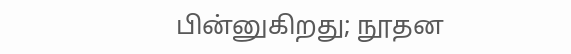பின்னுகிறது; நூதன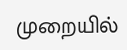முறையில்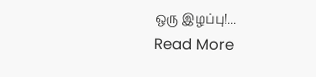ஒரு இழப்பு!...
Read More